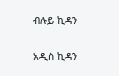ብሉይ ኪዳን

አዲስ ኪዳን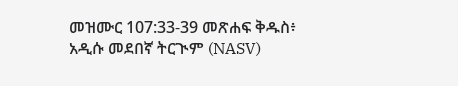መዝሙር 107:33-39 መጽሐፍ ቅዱስ፥ አዲሱ መደበኛ ትርጒም (NASV)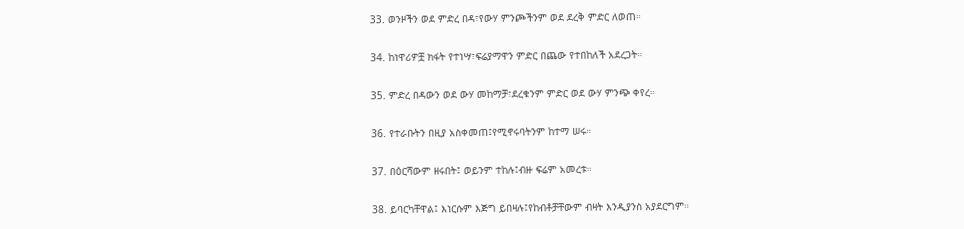33. ወንዞችን ወደ ምድረ በዳ፣የውሃ ምንጮችንም ወደ ደረቅ ምድር ለወጠ።

34. ከነዋሪዎቿ ክፋት የተነሣ፣ፍሬያማዋን ምድር በጨው የተበከለች አደረጋት።

35. ምድረ በዳውን ወደ ውሃ መከማቻ፣ደረቁንም ምድር ወደ ውሃ ምንጭ ቀየረ።

36. የተራቡትን በዚያ አስቀመጠ፤የሚኖሩባትንም ከተማ ሠሩ።

37. በዕርሻውም ዘሩበት፤ ወይንም ተከሉ፤ብዙ ፍሬም አመረቱ።

38. ይባርካቸዋል፤ እነርሱም እጅግ ይበዛሉ፤የከብቶቻቸውም ብዛት እንዲያንስ አያደርግም።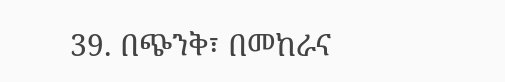39. በጭንቅ፣ በመከራና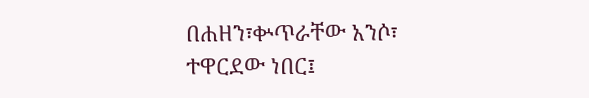በሐዘን፣ቍጥራቸው አንሶ፣ ተዋርደው ነበር፤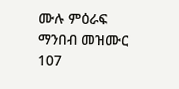ሙሉ ምዕራፍ ማንበብ መዝሙር 107